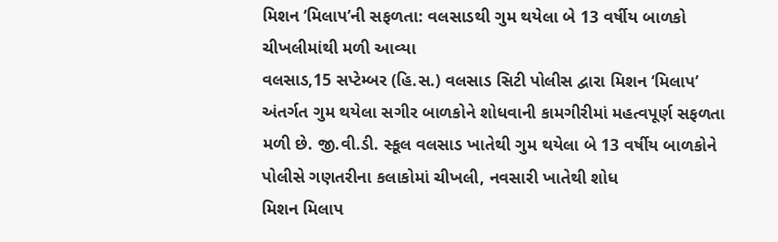મિશન ‘મિલાપ’ની સફળતા: વલસાડથી ગુમ થયેલા બે 13 વર્ષીય બાળકો ચીખલીમાંથી મળી આવ્યા
વલસાડ,15 સપ્ટેમ્બર (હિ.સ.) વલસાડ સિટી પોલીસ દ્વારા મિશન ‘મિલાપ’ અંતર્ગત ગુમ થયેલા સગીર બાળકોને શોધવાની કામગીરીમાં મહત્વપૂર્ણ સફળતા મળી છે. જી.વી.ડી. સ્કૂલ વલસાડ ખાતેથી ગુમ થયેલા બે 13 વર્ષીય બાળકોને પોલીસે ગણતરીના કલાકોમાં ચીખલી, નવસારી ખાતેથી શોધ
મિશન મિલાપ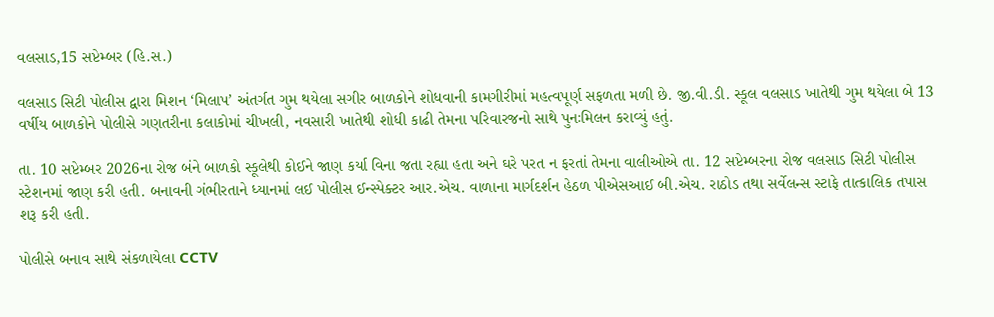વલસાડ,15 સપ્ટેમ્બર (હિ.સ.)

વલસાડ સિટી પોલીસ દ્વારા મિશન ‘મિલાપ’ અંતર્ગત ગુમ થયેલા સગીર બાળકોને શોધવાની કામગીરીમાં મહત્વપૂર્ણ સફળતા મળી છે. જી.વી.ડી. સ્કૂલ વલસાડ ખાતેથી ગુમ થયેલા બે 13 વર્ષીય બાળકોને પોલીસે ગણતરીના કલાકોમાં ચીખલી, નવસારી ખાતેથી શોધી કાઢી તેમના પરિવારજનો સાથે પુનઃમિલન કરાવ્યું હતું.

તા. 10 સપ્ટેમ્બર 2026ના રોજ બંને બાળકો સ્કૂલેથી કોઈને જાણ કર્યા વિના જતા રહ્યા હતા અને ઘરે પરત ન ફરતાં તેમના વાલીઓએ તા. 12 સપ્ટેમ્બરના રોજ વલસાડ સિટી પોલીસ સ્ટેશનમાં જાણ કરી હતી. બનાવની ગંભીરતાને ધ્યાનમાં લઈ પોલીસ ઈન્સ્પેક્ટર આર.એચ. વાળાના માર્ગદર્શન હેઠળ પીએસઆઈ બી.એચ. રાઠોડ તથા સર્વેલન્સ સ્ટાફે તાત્કાલિક તપાસ શરૂ કરી હતી.

પોલીસે બનાવ સાથે સંકળાયેલા CCTV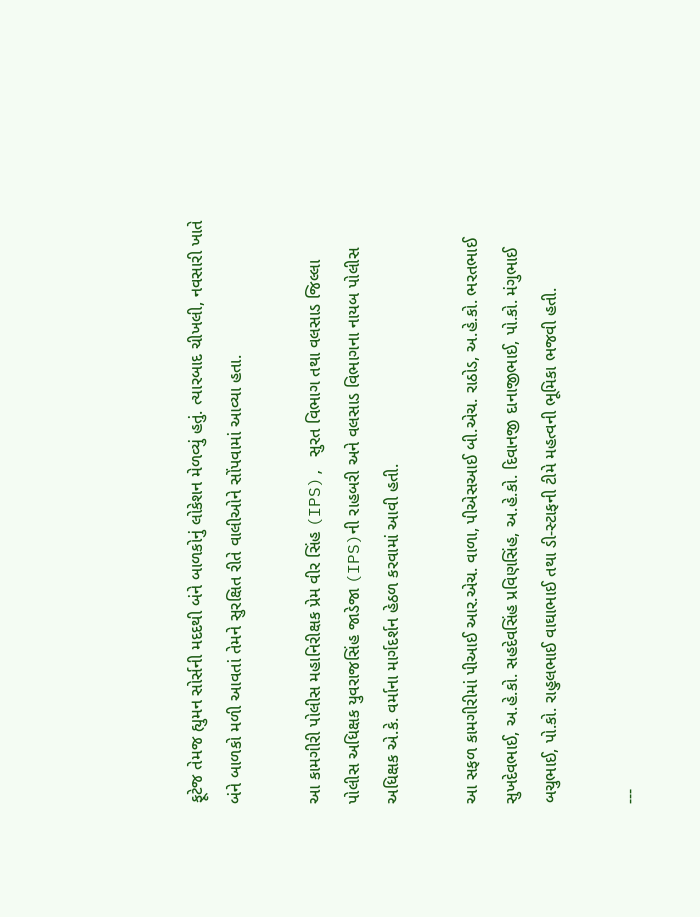ફૂટેજ તેમજ હ્યુમન સોર્સની મદદથી બંને બાળકોનું લોકેશન મેળવ્યું હતું. ત્યારબાદ ચીખલી, નવસારી ખાતે બંને બાળકો મળી આવતાં તેમને સુરક્ષિત રીતે વાલીઓને સોંપવામાં આવ્યા હતા.

આ કામગીરી પોલીસ મહાનિરીક્ષક પ્રેમ વીર સિંહ (IPS), સુરત વિભાગ તથા વલસાડ જિલ્લા પોલીસ અધિક્ષક યુવરાજસિંહ જાડેજા (IPS)ની રાહબરી અને વલસાડ વિભાગના નાયબ પોલીસ અધિક્ષક એ.કે. વર્માના માર્ગદર્શન હેઠળ કરવામાં આવી હતી.

આ સફળ કામગીરીમાં પીઆઈ આર.એચ. વાળા, પીએસઆઈ બી.એચ. રાઠોડ, અ.હે.કો. ભરતભાઈ સુખદેવભાઈ, અ.હે.કો. સહદેવસિંહ પ્રવિણસિંહ, અ.હે.કો. દિવાનજી દાનાજીભાઈ, પો.કો. મંગુભાઈ બચુભાઈ, પો.કો. રાહુલભાઈ વાઘાભાઈ તથા ડી-સ્ટાફની ટીમે મહત્વની ભૂમિકા ભજવી હતી.

---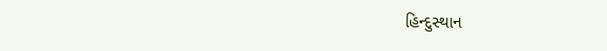હિન્દુસ્થાન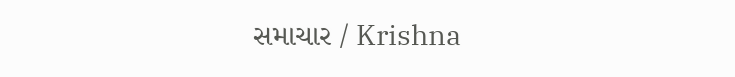સમાચાર / Krishna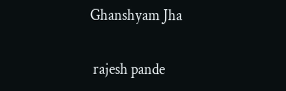Ghanshyam Jha


 rajesh pande